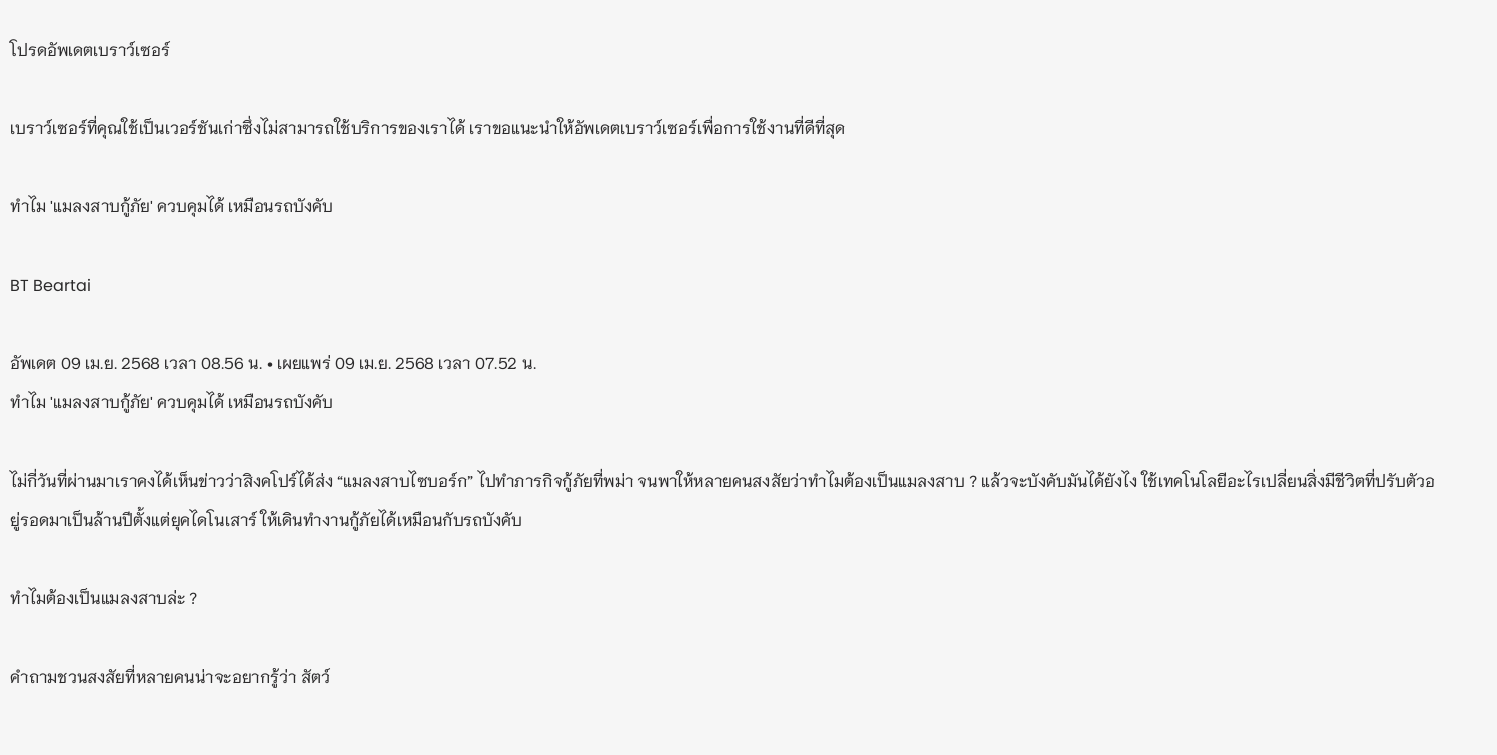โปรดอัพเดตเบราว์เซอร์

เบราว์เซอร์ที่คุณใช้เป็นเวอร์ชันเก่าซึ่งไม่สามารถใช้บริการของเราได้ เราขอแนะนำให้อัพเดตเบราว์เซอร์เพื่อการใช้งานที่ดีที่สุด

ทำไม 'แมลงสาบกู้ภัย' ควบคุมได้ เหมือนรถบังคับ

BT Beartai

อัพเดต 09 เม.ย. 2568 เวลา 08.56 น. • เผยแพร่ 09 เม.ย. 2568 เวลา 07.52 น.
ทำไม 'แมลงสาบกู้ภัย' ควบคุมได้ เหมือนรถบังคับ

ไม่กี่วันที่ผ่านมาเราคงได้เห็นข่าวว่าสิงคโปร์ได้ส่ง “แมลงสาบไซบอร์ก” ไปทำภารกิจกู้ภัยที่พม่า จนพาให้หลายคนสงสัยว่าทำไมต้องเป็นแมลงสาบ ? แล้วจะบังคับมันได้ยังไง ใช้เทคโนโลยีอะไรเปลี่ยนสิ่งมีชีวิตที่ปรับตัวอยู่รอดมาเป็นล้านปีตั้งแต่ยุคไดโนเสาร์ ให้เดินทำงานกู้ภัยได้เหมือนกับรถบังคับ

ทำไมต้องเป็นแมลงสาบล่ะ ?

คำถามชวนสงสัยที่หลายคนน่าจะอยากรู้ว่า สัตว์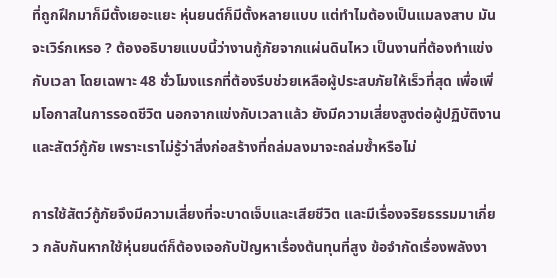ที่ถูกฝึกมาก็มีตั้งเยอะแยะ หุ่นยนต์ก็มีตั้งหลายแบบ แต่ทำไมต้องเป็นแมลงสาบ มันจะเวิร์กเหรอ ? ต้องอธิบายแบบนี้ว่างานกู้ภัยจากแผ่นดินไหว เป็นงานที่ต้องทำแข่งกับเวลา โดยเฉพาะ 48 ชั่วโมงแรกที่ต้องรีบช่วยเหลือผู้ประสบภัยให้เร็วที่สุด เพื่อเพิ่มโอกาสในการรอดชีวิต นอกจากแข่งกับเวลาแล้ว ยังมีความเสี่ยงสูงต่อผู้ปฏิบัติงานและสัตว์กู้ภัย เพราะเราไม่รู้ว่าสิ่งก่อสร้างที่ถล่มลงมาจะถล่มซ้ำหรือไม่

การใช้สัตว์กู้ภัยจึงมีความเสี่ยงที่จะบาดเจ็บและเสียชีวิต และมีเรื่องจริยธรรมมาเกี่ยว กลับกันหากใช้หุ่นยนต์ก็ต้องเจอกับปัญหาเรื่องต้นทุนที่สูง ข้อจำกัดเรื่องพลังงา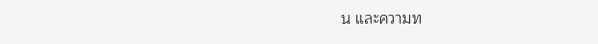น และความท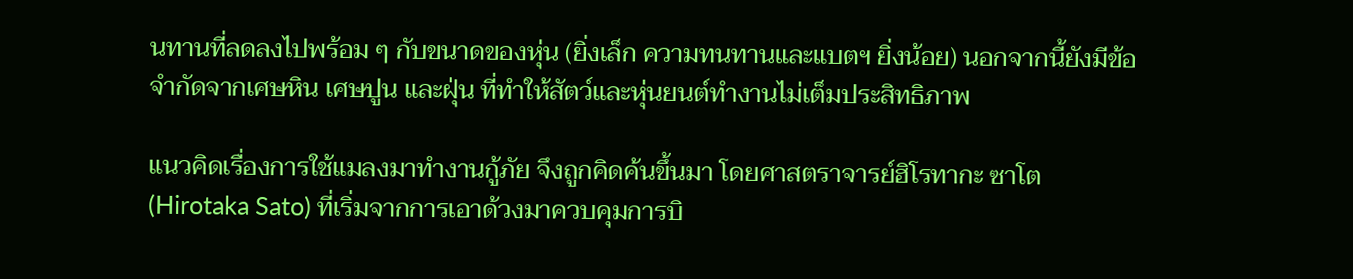นทานที่ลดลงไปพร้อม ๆ กับขนาดของหุ่น (ยิ่งเล็ก ความทนทานและแบตฯ ยิ่งน้อย) นอกจากนี้ยังมีข้อจำกัดจากเศษหิน เศษปูน และฝุ่น ที่ทำให้สัตว์และหุ่นยนต์ทำงานไม่เต็มประสิทธิภาพ

แนวคิดเรื่องการใช้แมลงมาทำงานกู้ภัย จึงถูกคิดค้นขึ้นมา โดยศาสตราจารย์ฮิโรทากะ ซาโต (Hirotaka Sato) ที่เริ่มจากการเอาด้วงมาควบคุมการบิ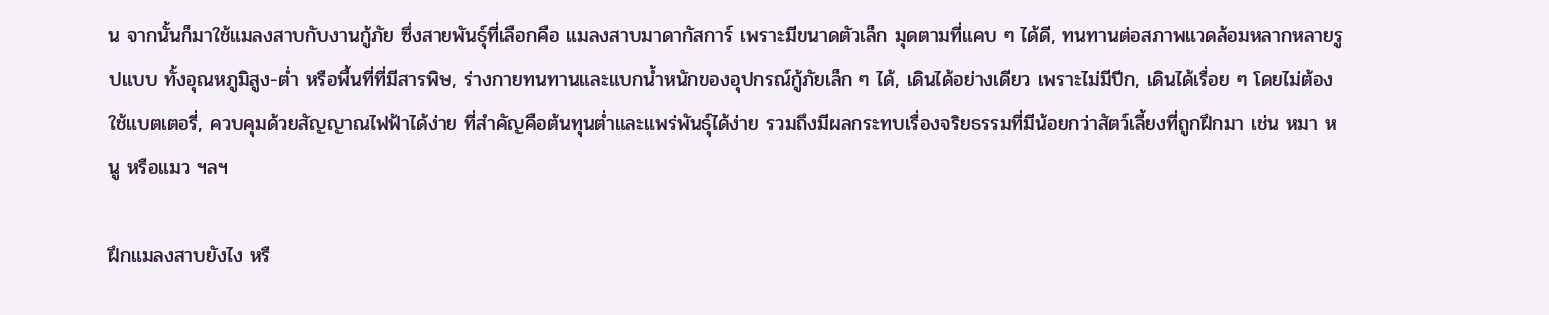น จากนั้นก็มาใช้แมลงสาบกับงานกู้ภัย ซึ่งสายพันธุ์ที่เลือกคือ แมลงสาบมาดากัสการ์ เพราะมีขนาดตัวเล็ก มุดตามที่แคบ ๆ ได้ดี, ทนทานต่อสภาพแวดล้อมหลากหลายรูปแบบ ทั้งอุณหภูมิสูง-ต่ำ หรือพื้นที่ที่มีสารพิษ, ร่างกายทนทานและแบกน้ำหนักของอุปกรณ์กู้ภัยเล็ก ๆ ได้, เดินได้อย่างเดียว เพราะไม่มีปีก, เดินได้เรื่อย ๆ โดยไม่ต้องใช้แบตเตอรี่, ควบคุมด้วยสัญญาณไฟฟ้าได้ง่าย ที่สำคัญคือต้นทุนต่ำและแพร่พันธุ์ได้ง่าย รวมถึงมีผลกระทบเรื่องจริยธรรมที่มีน้อยกว่าสัตว์เลี้ยงที่ถูกฝึกมา เช่น หมา หนู หรือแมว ฯลฯ

ฝึกแมลงสาบยังไง หรื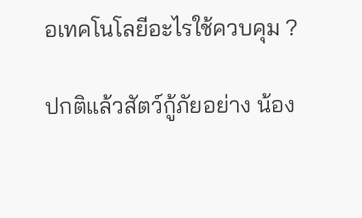อเทคโนโลยีอะไรใช้ควบคุม ?

ปกติแล้วสัตว์กู้ภัยอย่าง น้อง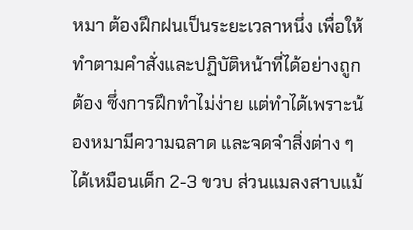หมา ต้องฝึกฝนเป็นระยะเวลาหนึ่ง เพื่อให้ทำตามคำสั่งและปฏิบัติหน้าที่ได้อย่างถูกต้อง ซึ่งการฝึกทำไม่ง่าย แต่ทำได้เพราะน้องหมามีความฉลาด และจดจำสิ่งต่าง ๆ ได้เหมือนเด็ก 2-3 ขวบ ส่วนแมลงสาบแม้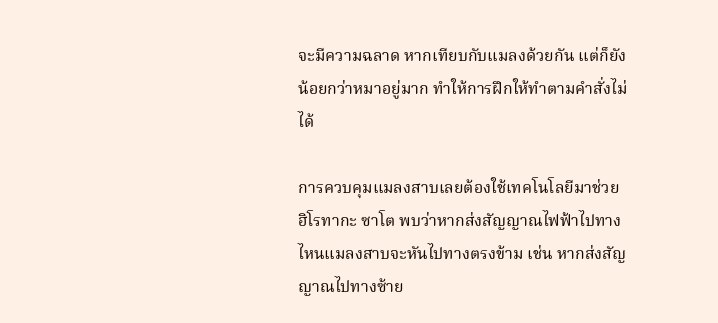จะมีความฉลาด หากเทียบกับแมลงด้วยกัน แต่ก็ยังน้อยกว่าหมาอยู่มาก ทำให้การฝึกให้ทำตามคำสั่งไม่ได้

การควบคุมแมลงสาบเลยต้องใช้เทคโนโลยีมาช่วย ฮิโรทากะ ซาโต พบว่าหากส่งสัญญาณไฟฟ้าไปทางไหนแมลงสาบจะหันไปทางตรงข้าม เช่น หากส่งสัญญาณไปทางซ้าย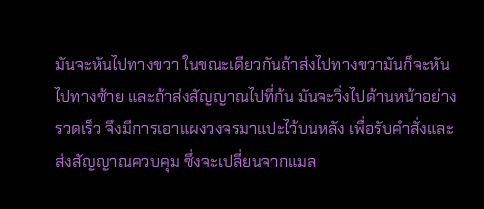มันจะหันไปทางขวา ในขณะเดียวกันถ้าส่งไปทางขวามันก็จะหันไปทางซ้าย และถ้าส่งสัญญาณไปที่ก้น มันจะวิ่งไปด้านหน้าอย่างรวดเร็ว จึงมีการเอาแผงวงจรมาแปะไว้บนหลัง เพื่อรับคำสั่งและส่งสัญญาณควบคุม ซึ่งจะเปลี่ยนจากแมล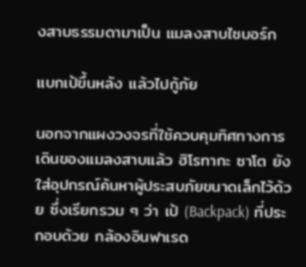งสาบธรรมดามาเป็น แมลงสาบไซบอร์ก

แบกเป้ขึ้นหลัง แล้วไปกู้ภัย

นอกจากแผงวงจรที่ใช้ควบคุมทิศทางการเดินของแมลงสาบแล้ว ฮิโรทากะ ซาโต ยังใส่อุปกรณ์ค้นหาผู้ประสบภัยขนาดเล็กไว้ด้วย ซึ่งเรียกรวม ๆ ว่า เป้ (Backpack) ที่ประกอบด้วย กล้องอินฟาเรด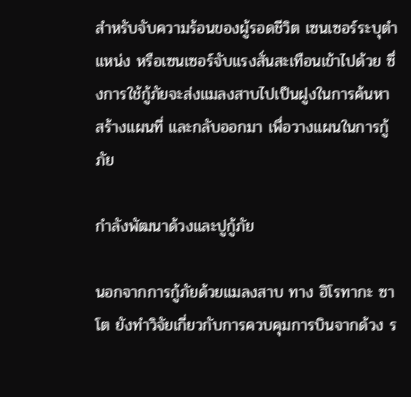สำหรับจับความร้อนของผู้รอดชีวิต เซนเซอร์ระบุตำแหน่ง หรือเซนเซอร์จับแรงสั่นสะเทือนเข้าไปด้วย ซึ่งการใช้กู้ภัยจะส่งแมลงสาบไปเป็นฝูงในการค้นหา สร้างแผนที่ และกลับออกมา เพื่อวางแผนในการกู้ภัย

กำลังพัฒนาด้วงและปูกู้ภัย

นอกจากการกู้ภัยด้วยแมลงสาบ ทาง ฮิโรทากะ ซาโต ยังทำวิจัยเกี่ยวกับการควบคุมการบินจากด้วง ร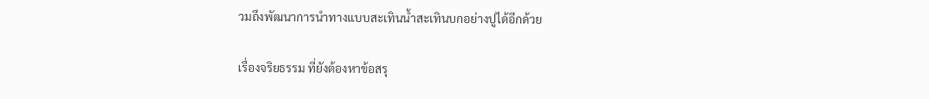วมถึงพัฒนาการนำทางแบบสะเทินน้ำสะเทินบกอย่างปูได้อีกด้วย

เรื่องจริยธรรม ที่ยังต้องหาข้อสรุ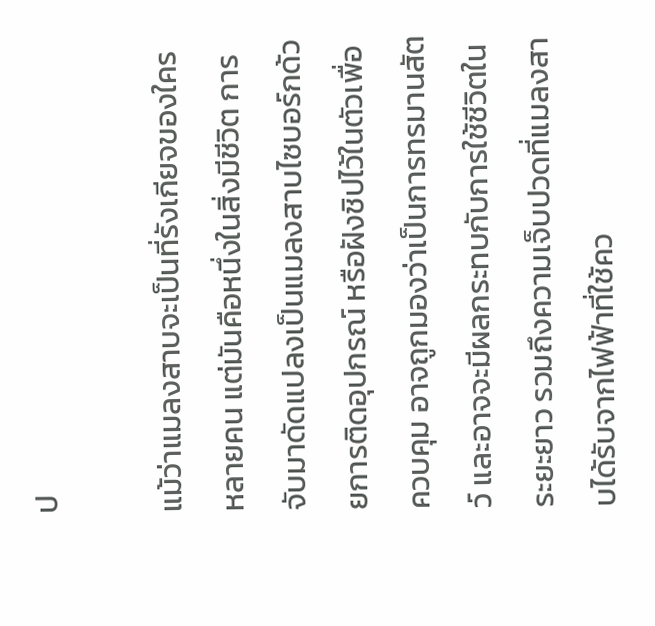ป

แม้ว่าแมลงสาบจะเป็นที่รังเกียจของใครหลายคน แต่มันคือหนึ่งในสิ่งมีชีวิต การจับมาดัดแปลงเป็นแมลงสาบไซบอร์กด้วยการติดอุปกรณ์ หรือฝังชิปไว้ในตัวเพื่อควบคุม อาจถูกมองว่าเป็นการทรมานสัตว์ และอาจจะมีผลกระทบกับการใช้ชีวิตในระยะยาว รวมถึงความเจ็บปวดที่แมลงสาบได้รับจากไฟฟ้าที่ใช้คว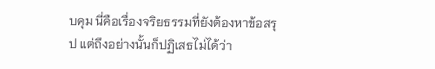บคุม นี่คือเรื่องจริยธรรมที่ยังต้องหาข้อสรุป แต่ถึงอย่างนั้นก็ปฏิเสธไม่ได้ว่า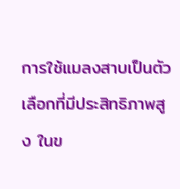การใช้แมลงสาบเป็นตัวเลือกที่มีประสิทธิภาพสูง ในข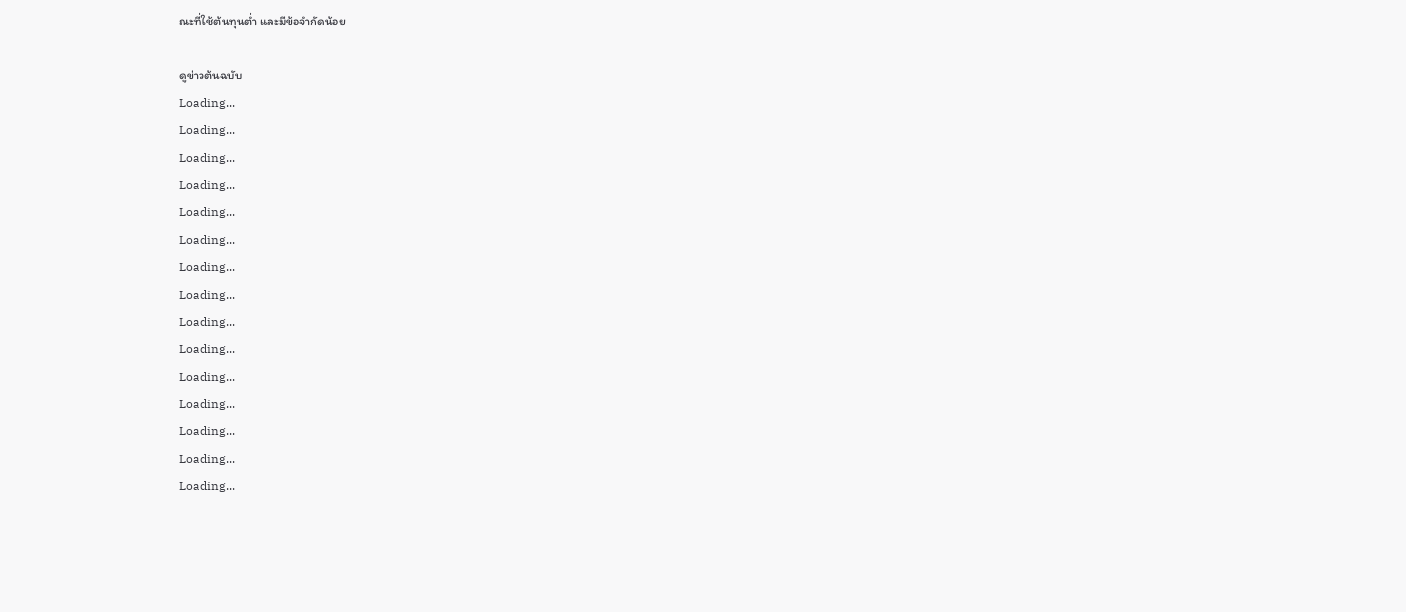ณะที่ใช้ต้นทุนต่ำ และมีข้อจำกัดน้อย

ดูข่าวต้นฉบับ
Loading...
Loading...
Loading...
Loading...
Loading...
Loading...
Loading...
Loading...
Loading...
Loading...
Loading...
Loading...
Loading...
Loading...
Loading...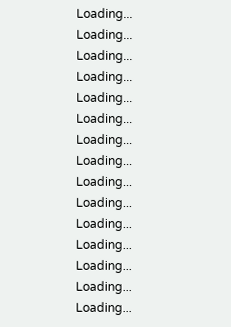Loading...
Loading...
Loading...
Loading...
Loading...
Loading...
Loading...
Loading...
Loading...
Loading...
Loading...
Loading...
Loading...
Loading...
Loading...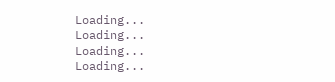Loading...
Loading...
Loading...
Loading...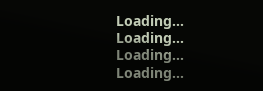Loading...
Loading...
Loading...
Loading...